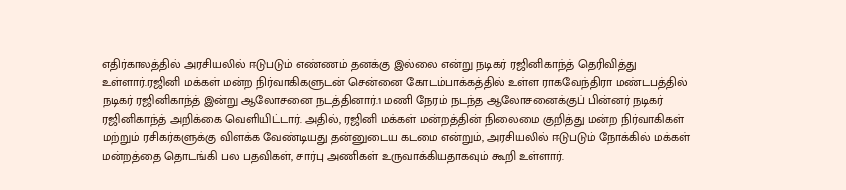எதிர்காலத்தில் அரசியலில் ஈடுபடும் எண்ணம் தனக்கு இல்லை என்று நடிகர் ரஜினிகாந்த் தெரிவித்து உள்ளார்.ரஜினி மக்கள் மன்ற நிர்வாகிகளுடன் சென்னை கோடம்பாக்கத்தில் உள்ள ராகவேந்திரா மண்டபத்தில் நடிகர் ரஜினிகாந்த் இன்று ஆலோசனை நடத்தினார்.1 மணி நேரம் நடந்த ஆலோசனைக்குப் பின்னர் நடிகர் ரஜினிகாந்த் அறிக்கை வெளியிட்டார். அதில், ரஜினி மக்கள் மன்றத்தின் நிலைமை குறித்து மன்ற நிர்வாகிகள் மற்றும் ரசிகர்களுக்கு விளக்க வேண்டியது தன்னுடைய கடமை என்றும், அரசியலில் ஈடுபடும் நோக்கில் மக்கள் மன்றத்தை தொடங்கி பல பதவிகள், சார்பு அணிகள் உருவாக்கியதாகவும் கூறி உள்ளார்.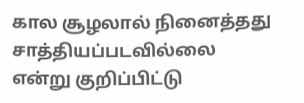கால சூழலால் நினைத்தது சாத்தியப்படவில்லை என்று குறிப்பிட்டு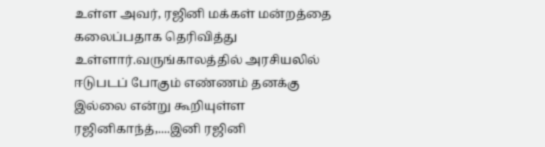உள்ள அவர், ரஜினி மக்கள் மன்றத்தை கலைப்பதாக தெரிவித்து உள்ளார்.வருங்காலத்தில் அரசியலில் ஈடுபடப் போகும் எண்ணம் தனக்கு இல்லை என்று கூறியுள்ள ரஜினிகாந்த்,....இனி ரஜினி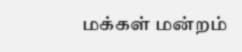மக்கள் மன்றம்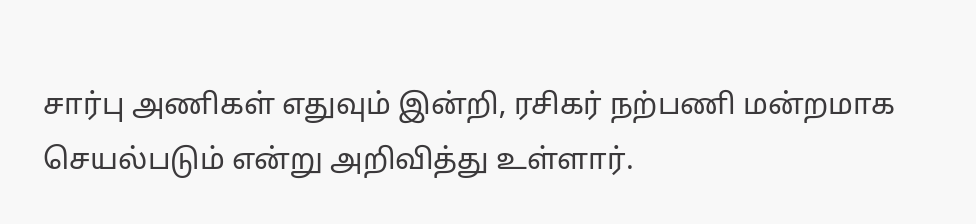சார்பு அணிகள் எதுவும் இன்றி, ரசிகர் நற்பணி மன்றமாக செயல்படும் என்று அறிவித்து உள்ளார்.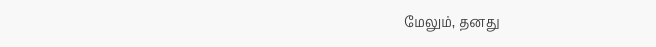மேலும், தனது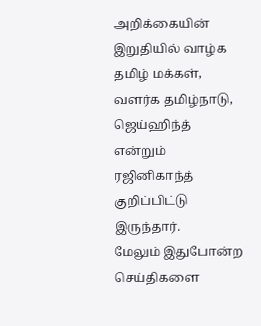அறிக்கையின் இறுதியில் வாழ்க தமிழ் மக்கள், வளர்க தமிழ்நாடு, ஜெய்ஹிந்த் என்றும் ரஜினிகாந்த் குறிப்பிட்டு இருந்தார்.
மேலும் இதுபோன்ற செய்திகளை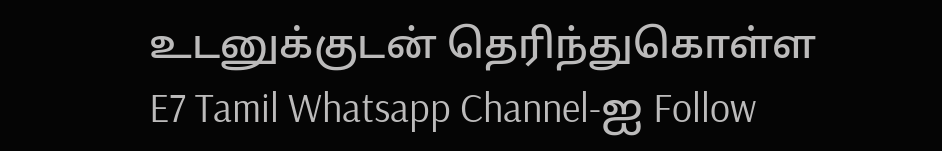உடனுக்குடன் தெரிந்துகொள்ள
E7 Tamil Whatsapp Channel-ஐ Follow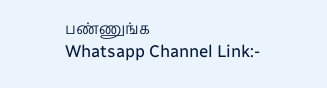பண்ணுங்க
Whatsapp Channel Link:-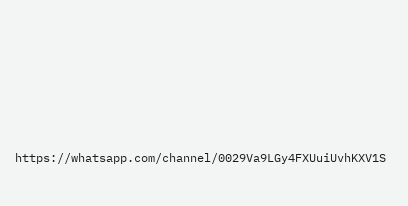https://whatsapp.com/channel/0029Va9LGy4FXUuiUvhKXV1S